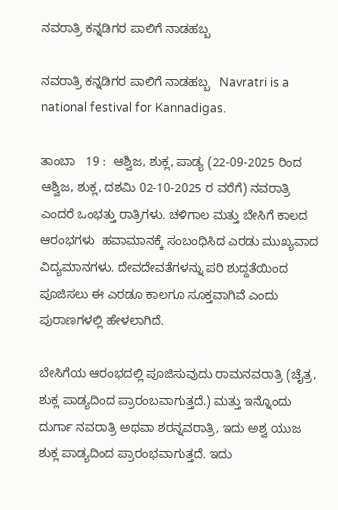ನವರಾತ್ರಿ ಕನ್ನಡಿಗರ ಪಾಲಿಗೆ ನಾಡಹಬ್ಬ

ನವರಾತ್ರಿ ಕನ್ನಡಿಗರ ಪಾಲಿಗೆ ನಾಡಹಬ್ಬ   Navratri is a national festival for Kannadigas.

ತಾಂಬಾ   19 :  ಆಶ್ವಿಜ, ಶುಕ್ಲ, ಪಾಡ್ಯ (22-09-2025 ರಿಂದ ಆಶ್ವಿಜ, ಶುಕ್ಲ, ದಶಮಿ 02-10-2025 ರ ವರೆಗೆ) ನವರಾತ್ರಿ ಎಂದರೆ ಒಂಭತ್ತು ರಾತ್ರಿಗಳು. ಚಳಿಗಾಲ ಮತ್ತು ಬೇಸಿಗೆ ಕಾಲದ ಆರಂಭಗಳು  ಹವಾಮಾನಕ್ಕೆ ಸಂಬಂಧಿಸಿದ ಎರಡು ಮುಖ್ಯವಾದ ವಿದ್ಯಮಾನಗಳು. ದೇವದೇವತೆಗಳನ್ನು ಪರಿ ಶುದ್ದತೆಯಿಂದ ಪೂಜಿಸಲು ಈ ಎರಡೂ ಕಾಲಗೂ ಸೂಕ್ತವಾಗಿವೆ ಎಂದು ಪುರಾಣಗಳಲ್ಲಿ ಹೇಳಲಾಗಿದೆ.

ಬೇಸಿಗೆಯ ಆರಂಭದಲ್ಲಿ ಪೂಜಿಸುವುದು ರಾಮನವರಾತ್ರಿ (ಚೈತ್ರ, ಶುಕ್ಲ ಪಾಡ್ಯದಿಂದ ಪ್ರಾರಂಬವಾಗುತ್ತದೆ.) ಮತ್ತು ಇನ್ನೊಂದು ದುರ್ಗಾ ನವರಾತ್ರಿ ಅಥವಾ ಶರನ್ನವರಾತ್ರಿ, ಇದು ಅಶ್ವ ಯುಜ ಶುಕ್ಲ ಪಾಡ್ಯದಿಂದ ಪ್ರಾರಂಭವಾಗುತ್ತದೆ. ಇದು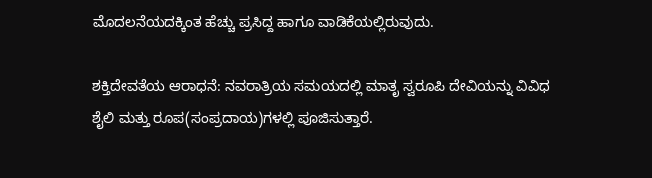ಮೊದಲನೆಯದಕ್ಕಿಂತ ಹೆಚ್ಚು ಪ್ರಸಿದ್ದ ಹಾಗೂ ವಾಡಿಕೆಯಲ್ಲಿರುವುದು.

ಶಕ್ತಿದೇವತೆಯ ಆರಾಧನೆ: ನವರಾತ್ರಿಯ ಸಮಯದಲ್ಲಿ ಮಾತೃ ಸ್ವರೂಪಿ ದೇವಿಯನ್ನು ವಿವಿಧ ಶೈಲಿ ಮತ್ತು ರೂಪ(ಸಂಪ್ರದಾಯ)ಗಳಲ್ಲಿ ಪೂಜಿಸುತ್ತಾರೆ.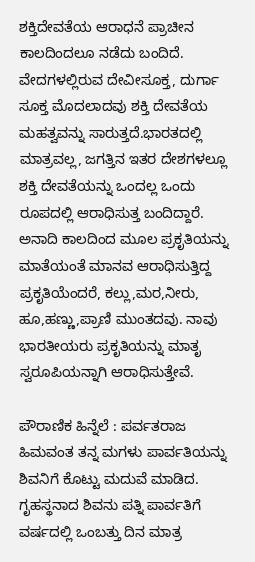ಶಕ್ತಿದೇವತೆಯ ಆರಾಧನೆ ಪ್ರಾಚೀನ ಕಾಲದಿಂದಲೂ ನಡೆದು ಬಂದಿದೆ. ವೇದಗಳಲ್ಲಿರುವ ದೇವೀಸೂಕ್ತ, ದುರ್ಗಾ ಸೂಕ್ತ ಮೊದಲಾದವು ಶಕ್ತಿ ದೇವತೆಯ ಮಹತ್ವವನ್ನು ಸಾರುತ್ತದೆ.ಭಾರತದಲ್ಲಿ ಮಾತ್ರವಲ್ಲ, ಜಗತ್ತಿನ ಇತರ ದೇಶಗಳಲ್ಲೂ ಶಕ್ತಿ ದೇವತೆಯನ್ನು ಒಂದಲ್ಲ ಒಂದು ರೂಪದಲ್ಲಿ ಆರಾಧಿಸುತ್ತ ಬಂದಿದ್ದಾರೆ. ಅನಾದಿ ಕಾಲದಿಂದ ಮೂಲ ಪ್ರಕೃತಿಯನ್ನು ಮಾತೆಯಂತೆ ಮಾನವ ಆರಾಧಿಸುತ್ತಿದ್ದ ಪ್ರಕೃತಿಯೆಂದರೆ, ಕಲ್ಲು,ಮರ,ನೀರು, ಹೂ,ಹಣ್ಣು,ಪ್ರಾಣಿ ಮುಂತದವು. ನಾವು ಭಾರತೀಯರು ಪ್ರಕೃತಿಯನ್ನು ಮಾತೃ ಸ್ವರೂಪಿಯನ್ನಾಗಿ ಆರಾಧಿಸುತ್ತೇವೆ.

ಪೌರಾಣಿಕ ಹಿನ್ನೆಲೆ : ಪರ್ವತರಾಜ ಹಿಮವಂತ ತನ್ನ ಮಗಳು ಪಾರ್ವತಿಯನ್ನು ಶಿವನಿಗೆ ಕೊಟ್ಟು ಮದುವೆ ಮಾಡಿದ. ಗೃಹಸ್ಥನಾದ ಶಿವನು ಪತ್ನಿ ಪಾರ್ವತಿಗೆ ವರ್ಷದಲ್ಲಿ ಒಂಬತ್ತು ದಿನ ಮಾತ್ರ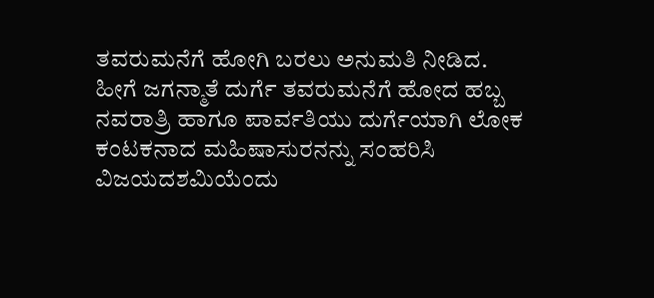ತವರುಮನೆಗೆ ಹೋಗಿ ಬರಲು ಅನುಮತಿ ನೀಡಿದ. ಹೀಗೆ ಜಗನ್ಮಾತೆ ದುರ್ಗೆ ತವರುಮನೆಗೆ ಹೋದ ಹಬ್ಬ ನವರಾತ್ರಿ ಹಾಗೂ ಪಾರ್ವತಿಯು ದುರ್ಗೆಯಾಗಿ ಲೋಕ ಕಂಟಕನಾದ ಮಹಿಷಾಸುರನನ್ನು ಸಂಹರಿಸಿ ವಿಜಯದಶಮಿಯೆಂದು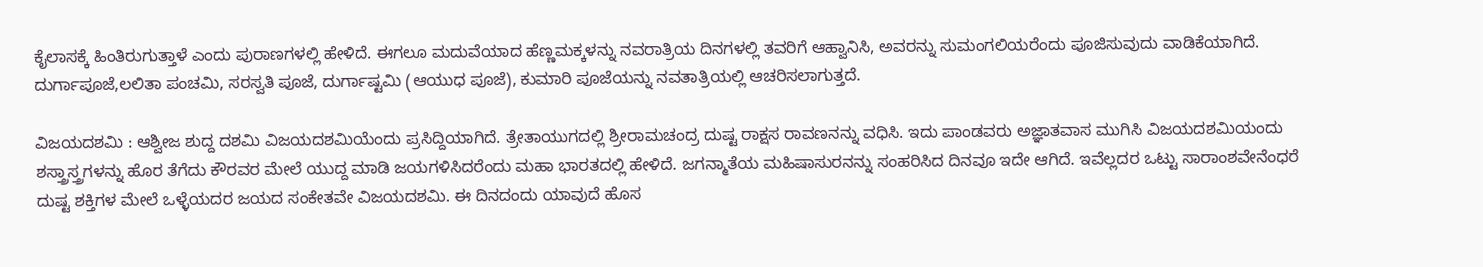ಕೈಲಾಸಕ್ಕೆ ಹಿಂತಿರುಗುತ್ತಾಳೆ ಎಂದು ಪುರಾಣಗಳಲ್ಲಿ ಹೇಳಿದೆ. ಈಗಲೂ ಮದುವೆಯಾದ ಹೆಣ್ಣಮಕ್ಕಳನ್ನು ನವರಾತ್ರಿಯ ದಿನಗಳಲ್ಲಿ ತವರಿಗೆ ಆಹ್ವಾನಿಸಿ, ಅವರನ್ನು ಸುಮಂಗಲಿಯರೆಂದು ಪೂಜಿಸುವುದು ವಾಡಿಕೆಯಾಗಿದೆ. ದುರ್ಗಾಪೂಜೆ,ಲಲಿತಾ ಪಂಚಮಿ, ಸರಸ್ವತಿ ಪೂಜೆ, ದುರ್ಗಾಷ್ಟಮಿ (ಆಯುಧ ಪೂಜೆ), ಕುಮಾರಿ ಪೂಜೆಯನ್ನು ನವತಾತ್ರಿಯಲ್ಲಿ ಆಚರಿಸಲಾಗುತ್ತದೆ.

ವಿಜಯದಶಮಿ : ಆಶ್ವೀಜ ಶುದ್ದ ದಶಮಿ ವಿಜಯದಶಮಿಯೆಂದು ಪ್ರಸಿದ್ದಿಯಾಗಿದೆ. ತ್ರೇತಾಯುಗದಲ್ಲಿ ಶ್ರೀರಾಮಚಂದ್ರ ದುಷ್ಟ ರಾಕ್ಷಸ ರಾವಣನನ್ನು ವಧಿಸಿ. ಇದು ಪಾಂಡವರು ಅಜ್ಞಾತವಾಸ ಮುಗಿಸಿ ವಿಜಯದಶಮಿಯಂದು ಶಸ್ತ್ರಾಸ್ತ್ರಗಳನ್ನು ಹೊರ ತೆಗೆದು ಕೌರವರ ಮೇಲೆ ಯುದ್ದ ಮಾಡಿ ಜಯಗಳಿಸಿದರೆಂದು ಮಹಾ ಭಾರತದಲ್ಲಿ ಹೇಳಿದೆ. ಜಗನ್ಮಾತೆಯ ಮಹಿಷಾಸುರನನ್ನು ಸಂಹರಿಸಿದ ದಿನವೂ ಇದೇ ಆಗಿದೆ. ಇವೆಲ್ಲದರ ಒಟ್ಟು ಸಾರಾಂಶವೇನೆಂಧರೆ ದುಷ್ಟ ಶಕ್ತಿಗಳ ಮೇಲೆ ಒಳ್ಳೆಯದರ ಜಯದ ಸಂಕೇತವೇ ವಿಜಯದಶಮಿ. ಈ ದಿನದಂದು ಯಾವುದೆ ಹೊಸ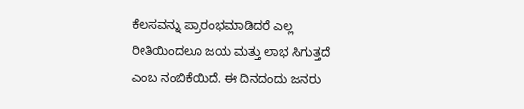ಕೆಲಸವನ್ನು ಪ್ರಾರಂಭಮಾಡಿದರೆ ಎಲ್ಲ ರೀತಿಯಿಂದಲೂ ಜಯ ಮತ್ತು ಲಾಭ ಸಿಗುತ್ತದೆ ಎಂಬ ನಂಬಿಕೆಯಿದೆ. ಈ ದಿನದಂದು ಜನರು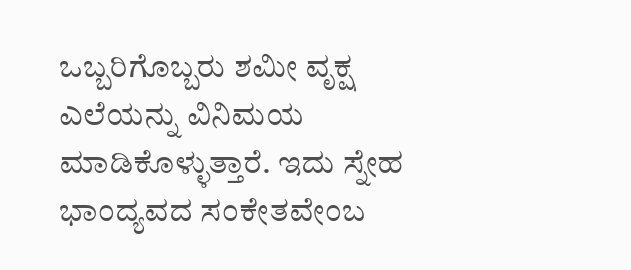ಒಬ್ಬರಿಗೊಬ್ಬರು ಶಮೀ ವೃಕ್ಷ ಎಲೆಯನ್ನು ವಿನಿಮಯ ಮಾಡಿಕೊಳ್ಳುತ್ತಾರೆ. ಇದು ಸ್ನೇಹ ಭಾಂದ್ಯವದ ಸಂಕೇತವೇಂಬ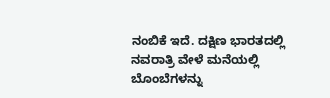ನಂಬಿಕೆ ಇದೆ. ದಕ್ಷಿಣ ಭಾರತದಲ್ಲಿ ನವರಾತ್ರಿ ವೇಳೆ ಮನೆಯಲ್ಲಿ ಬೊಂಬೆಗಳನ್ನು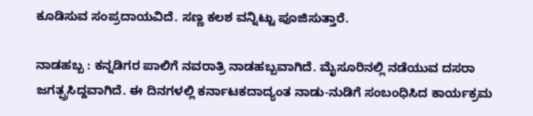ಕೂಡಿಸುವ ಸಂಪ್ರದಾಯವಿದೆ. ಸಣ್ಣ ಕಲಶ ವನ್ನಿಟ್ಟು ಪೂಜಿಸುತ್ತಾರೆ.

ನಾಡಹಬ್ಬ : ಕನ್ನಡಿಗರ ಪಾಲಿಗೆ ನವರಾತ್ರಿ ನಾಡಹಬ್ಬವಾಗಿದೆ. ಮೈಸೂರಿನಲ್ಲಿ ನಡೆಯುವ ದಸರಾ ಜಗತ್ಪ್ರಸಿದ್ದವಾಗಿದೆ. ಈ ದಿನಗಳಲ್ಲಿ ಕರ್ನಾಟಕದಾದ್ಯಂತ ನಾಡು-ನುಡಿಗೆ ಸಂಬಂಧಿಸಿದ ಕಾರ್ಯಕ್ರಮ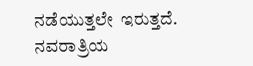ನಡೆಯುತ್ತಲೇ  ಇರುತ್ತದೆ. ನವರಾತ್ರಿಯ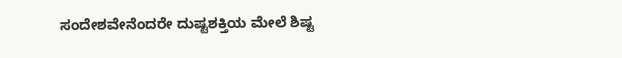ಸಂದೇಶವೇನೆಂದರೇ ದುಷ್ಟಶಕ್ತಿಯ ಮೇಲೆ ಶಿಷ್ಟ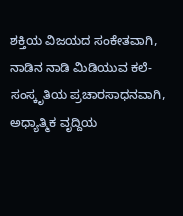ಶಕ್ತಿಯ ವಿಜಯದ ಸಂಕೇತವಾಗಿ, ನಾಡಿನ ನಾಡಿ ಮಿಡಿಯುವ ಕಲೆ-ಸಂಸ್ಕೃತಿಯ ಪ್ರಚಾರಸಾಧನವಾಗಿ, ಅಧ್ಯಾತ್ಮಿಕ ವೃದ್ದಿಯ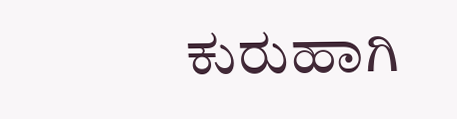ಕುರುಹಾಗಿ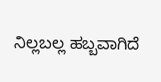ನಿಲ್ಲಬಲ್ಲ ಹಬ್ಬವಾಗಿದೆ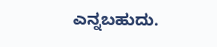ಎನ್ನಬಹುದು.